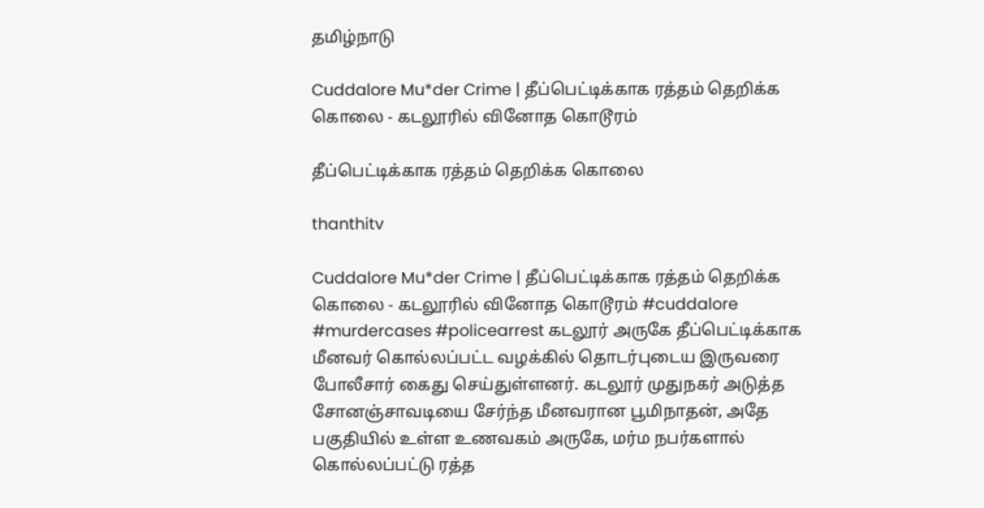தமிழ்நாடு

Cuddalore Mu*der Crime | தீப்பெட்டிக்காக ரத்தம் தெறிக்க கொலை - கடலூரில் வினோத கொடூரம்

தீப்பெட்டிக்காக ரத்தம் தெறிக்க கொலை

thanthitv

Cuddalore Mu*der Crime | தீப்பெட்டிக்காக ரத்தம் தெறிக்க கொலை - கடலூரில் வினோத கொடூரம் #cuddalore #murdercases #policearrest கடலூர் அருகே தீப்பெட்டிக்காக மீனவர் கொல்லப்பட்ட வழக்கில் தொடர்புடைய இருவரை போலீசார் கைது செய்துள்ளனர். கடலூர் முதுநகர் அடுத்த சோனஞ்சாவடியை சேர்ந்த மீனவரான பூமிநாதன், அதே பகுதியில் உள்ள உணவகம் அருகே, மர்ம நபர்களால் கொல்லப்பட்டு ரத்த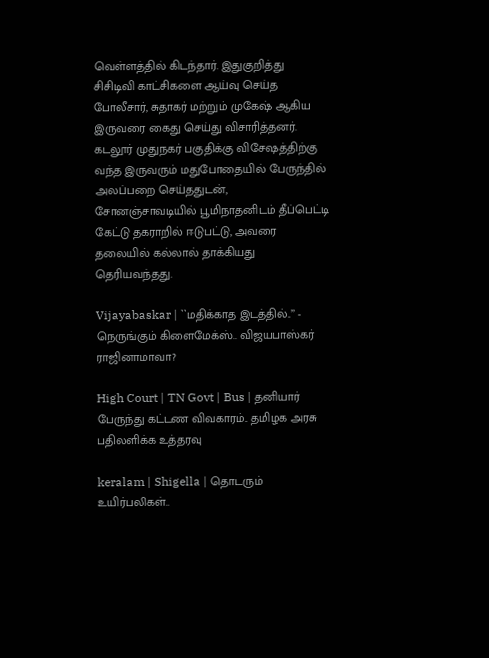வெள்ளத்தில் கிடந்தார். இதுகுறித்து சிசிடிவி காட்சிகளை ஆய்வு செய்த போலீசார், சுதாகர் மற்றும் முகேஷ் ஆகிய இருவரை கைது செய்து விசாரித்தனர். கடலூர் முதுநகர் பகுதிக்கு விசேஷத்திற்கு வந்த இருவரும் மதுபோதையில் பேருந்தில் அலப்பறை செய்ததுடன், சோனஞ்சாவடியில் பூமிநாதனிடம் தீப்பெட்டி கேட்டு தகராறில் ஈடுபட்டு, அவரை தலையில் கல்லால் தாக்கியது தெரியவந்தது.

Vijayabaskar | ``மதிக்காத இடத்தில்..’’ - நெருங்கும் கிளைமேக்ஸ்.. விஜயபாஸ்கர் ராஜினாமாவா?

High Court | TN Govt | Bus | தனியார் பேருந்து கட்டண விவகாரம்.. தமிழக அரசு பதிலளிக்க உத்தரவு

keralam | Shigella | தொடரும் உயிர்பலிகள்..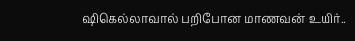ஷிகெல்லாவால் பறிபோன மாணவன் உயிர்..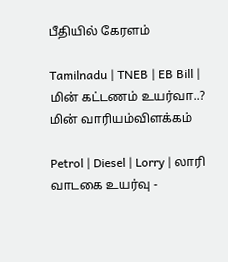பீதியில் கேரளம்

Tamilnadu | TNEB | EB Bill | மின் கட்டணம் உயர்வா..? மின் வாரியம்விளக்கம்

Petrol | Diesel | Lorry | லாரி வாடகை உயர்வு -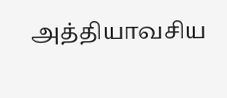அத்தியாவசிய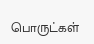பொருட்கள்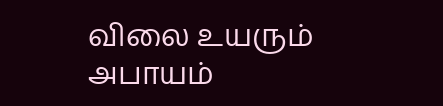விலை உயரும் அபாயம்